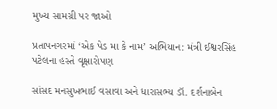મુખ્ય સામગ્રી પર જાઓ

પ્રતાપનગરમાં ‘એક પેડ મા કે નામ’ અભિયાન: મંત્રી ઈશ્વરસિંહ પટેલના હસ્તે વૃક્ષારોપણ

સાંસદ મનસુખભાઈ વસાવા અને ધારાસભ્ય ડૉ. દર્શનાબેન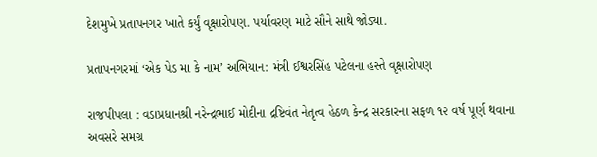દેશમુખે પ્રતાપનગર ખાતે કર્યું વૃક્ષારોપણ. પર્યાવરણ માટે સૌને સાથે જોડ્યા.

પ્રતાપનગરમાં ‘એક પેડ મા કે નામ’ અભિયાન: મંત્રી ઈશ્વરસિંહ પટેલના હસ્તે વૃક્ષારોપણ

રાજપીપલા : વડાપ્રધાનશ્રી નરેન્દ્રભાઈ મોદીના દ્રષ્ટિવંત નેતૃત્વ હેઠળ કેન્દ્ર સરકારના સફળ ૧૨ વર્ષ પૂર્ણ થવાના અવસરે સમગ્ર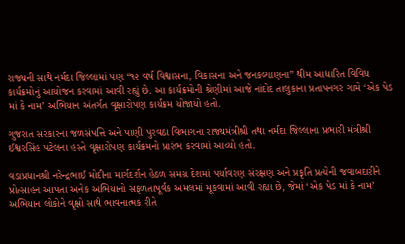રાજ્યની સાથે નર્મદા જિલ્લામાં પણ “૧૨ વર્ષ વિશ્વાસના, વિકાસના અને જનકલ્યાણના” થીમ આધારિત વિવિધ કાર્યક્રમોનું આયોજન કરવામાં આવી રહ્યું છે. આ કાર્યક્રમોની શ્રેણીમાં આજે નાંદોદ તાલુકાના પ્રતાપનગર ગામે ‘એક પેડ માં કે નામ’ અભિયાન અંતર્ગત વૃક્ષારોપણ કાર્યક્રમ યોજાયો હતો.

ગુજરાત સરકારના જળસંપત્તિ અને પાણી પુરવઠા વિભાગના રાજ્યમંત્રીશ્રી તથા નર્મદા જિલ્લાના પ્રભારી મંત્રીશ્રી ઈશ્વરસિંહ પટેલના હસ્તે વૃક્ષારોપણ કાર્યક્રમનો પ્રારંભ કરવામાં આવ્યો હતો.

વડાપ્રધાનશ્રી નરેન્દ્રભાઈ મોદીના માર્ગદર્શન હેઠળ સમગ્ર દેશમાં પર્યાવરણ સંરક્ષણ અને પ્રકૃતિ પ્રત્યેની જવાબદારીને પ્રોત્સાહન આપતા અનેક અભિયાનો સફળતાપૂર્વક અમલમાં મૂકવામાં આવી રહ્યા છે, જેમાં ‘એક પેડ માં કે નામ’ અભિયાન લોકોને વૃક્ષો સાથે ભાવનાત્મક રીતે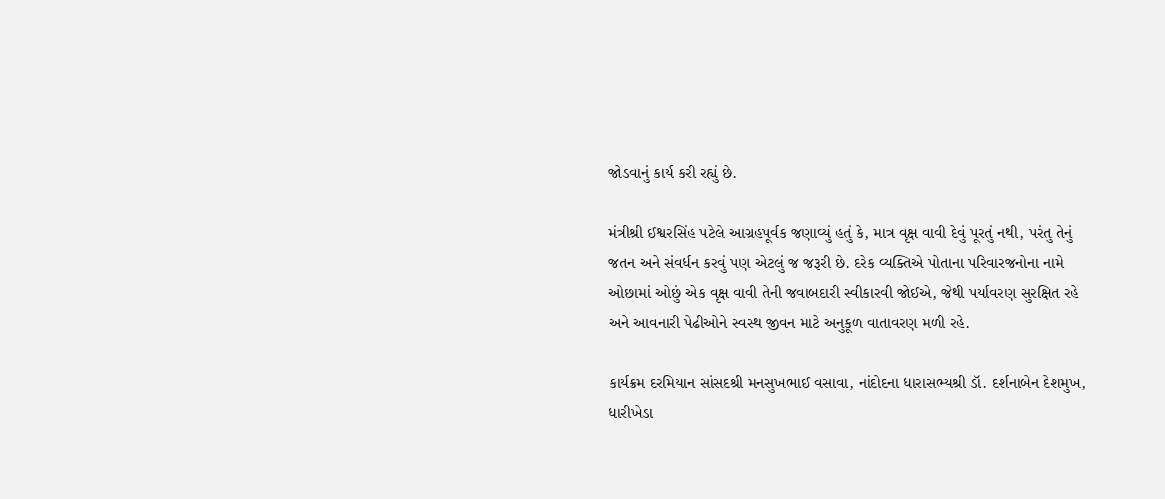જોડવાનું કાર્ય કરી રહ્યું છે.

મંત્રીશ્રી ઈશ્વરસિંહ પટેલે આગ્રહપૂર્વક જણાવ્યું હતું કે, માત્ર વૃક્ષ વાવી દેવું પૂરતું નથી, પરંતુ તેનું જતન અને સંવર્ધન કરવું પણ એટલું જ જરૂરી છે. દરેક વ્યક્તિએ પોતાના પરિવારજનોના નામે ઓછામાં ઓછું એક વૃક્ષ વાવી તેની જવાબદારી સ્વીકારવી જોઈએ, જેથી પર્યાવરણ સુરક્ષિત રહે અને આવનારી પેઢીઓને સ્વસ્થ જીવન માટે અનુકૂળ વાતાવરણ મળી રહે.

કાર્યક્રમ દરમિયાન સાંસદશ્રી મનસુખભાઈ વસાવા, નાંદોદના ધારાસભ્યશ્રી ડૉ. દર્શનાબેન દેશમુખ, ધારીખેડા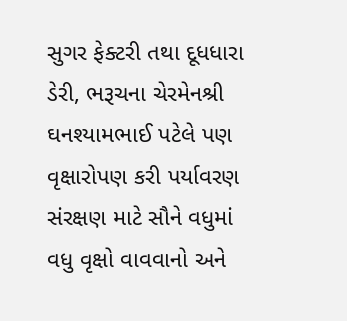સુગર ફેક્ટરી તથા દૂધધારા ડેરી, ભરૂચના ચેરમેનશ્રી ઘનશ્યામભાઈ પટેલે પણ વૃક્ષારોપણ કરી પર્યાવરણ સંરક્ષણ માટે સૌને વધુમાં વધુ વૃક્ષો વાવવાનો અને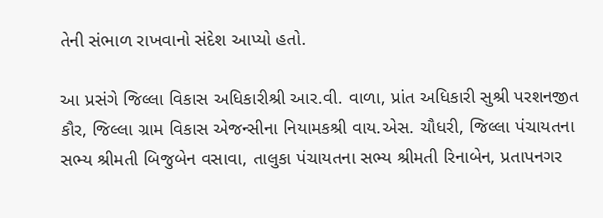તેની સંભાળ રાખવાનો સંદેશ આપ્યો હતો.

આ પ્રસંગે જિલ્લા વિકાસ અધિકારીશ્રી આર.વી. વાળા, પ્રાંત અધિકારી સુશ્રી પરશનજીત કૌર, જિલ્લા ગ્રામ વિકાસ એજન્સીના નિયામકશ્રી વાય.એસ. ચૌધરી, જિલ્લા પંચાયતના સભ્ય શ્રીમતી બિજુબેન વસાવા, તાલુકા પંચાયતના સભ્ય શ્રીમતી રિનાબેન, પ્રતાપનગર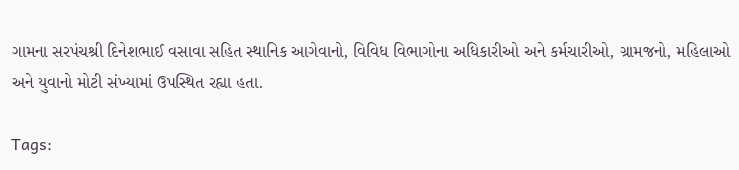ગામના સરપંચશ્રી દિનેશભાઈ વસાવા સહિત સ્થાનિક આગેવાનો, વિવિધ વિભાગોના અધિકારીઓ અને કર્મચારીઓ, ગ્રામજનો, મહિલાઓ અને યુવાનો મોટી સંખ્યામાં ઉપસ્થિત રહ્યા હતા.

Tags: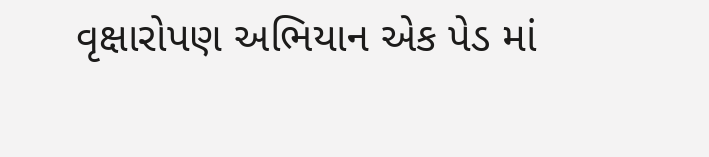વૃક્ષારોપણ અભિયાન એક પેડ માં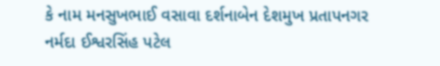કે નામ મનસુખભાઈ વસાવા દર્શનાબેન દેશમુખ પ્રતાપનગર નર્મદા ઈશ્વરસિંહ પટેલ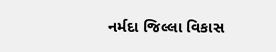નર્મદા જિલ્લા વિકાસ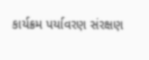કાર્યક્રમ પર્યાવરણ સંરક્ષણ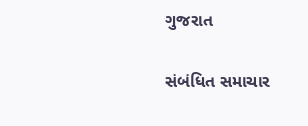ગુજરાત

સંબંધિત સમાચાર